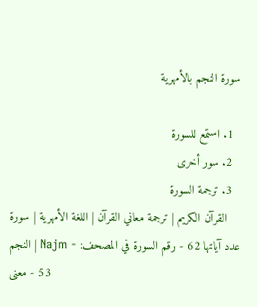سورة النجم بالأمهرية

  1. استمع للسورة
  2. سور أخرى
  3. ترجمة السورة
القرآن الكريم | ترجمة معاني القرآن | اللغة الأمهرية | سورة النجم | Najm - عدد آياتها 62 - رقم السورة في المصحف: 53 - معنى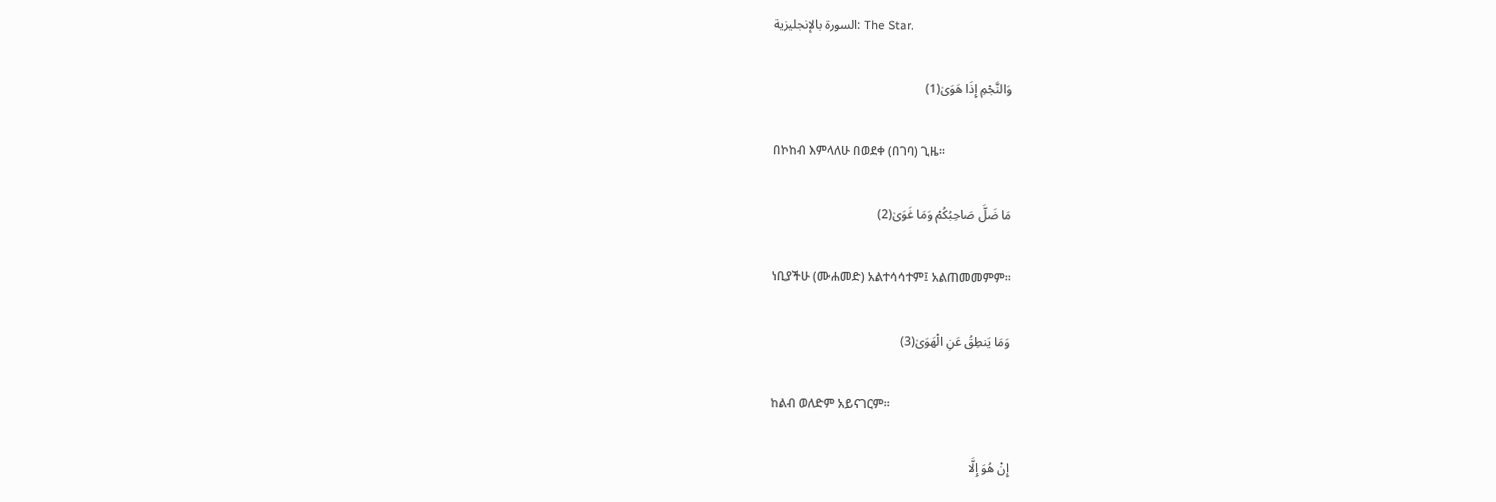السورة بالإنجليزية: The Star.

وَالنَّجْمِ إِذَا هَوَىٰ(1)

በኮከብ እምላለሁ በወደቀ (በገባ) ጊዜ፡፡

مَا ضَلَّ صَاحِبُكُمْ وَمَا غَوَىٰ(2)

ነቢያችሁ (ሙሐመድ) አልተሳሳተም፤ አልጠመመምም፡፡

وَمَا يَنطِقُ عَنِ الْهَوَىٰ(3)

ከልብ ወለድም አይናገርም፡፡

إِنْ هُوَ إِلَّا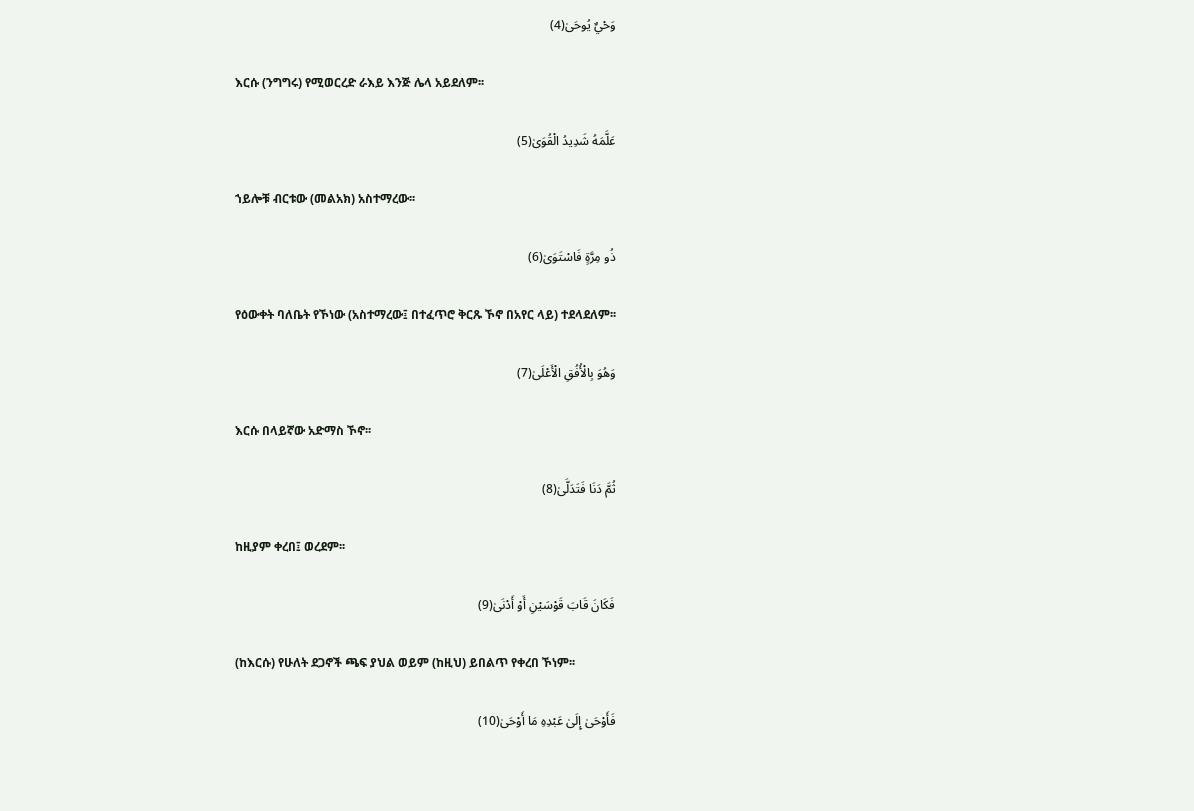وَحْيٌ يُوحَىٰ(4)

እርሱ (ንግግሩ) የሚወርረድ ራእይ እንጅ ሌላ አይደለም፡፡

عَلَّمَهُ شَدِيدُ الْقُوَىٰ(5)

ኀይሎቹ ብርቱው (መልአክ) አስተማረው፡፡

ذُو مِرَّةٍ فَاسْتَوَىٰ(6)

የዕውቀት ባለቤት የኾነው (አስተማረው፤ በተፈጥሮ ቅርጹ ኾኖ በአየር ላይ) ተደላደለም፡፡

وَهُوَ بِالْأُفُقِ الْأَعْلَىٰ(7)

እርሱ በላይኛው አድማስ ኾኖ፡፡

ثُمَّ دَنَا فَتَدَلَّىٰ(8)

ከዚያም ቀረበ፤ ወረደም፡፡

فَكَانَ قَابَ قَوْسَيْنِ أَوْ أَدْنَىٰ(9)

(ከእርሱ) የሁለት ደጋኖች ጫፍ ያህል ወይም (ከዚህ) ይበልጥ የቀረበ ኾነም፡፡

فَأَوْحَىٰ إِلَىٰ عَبْدِهِ مَا أَوْحَىٰ(10)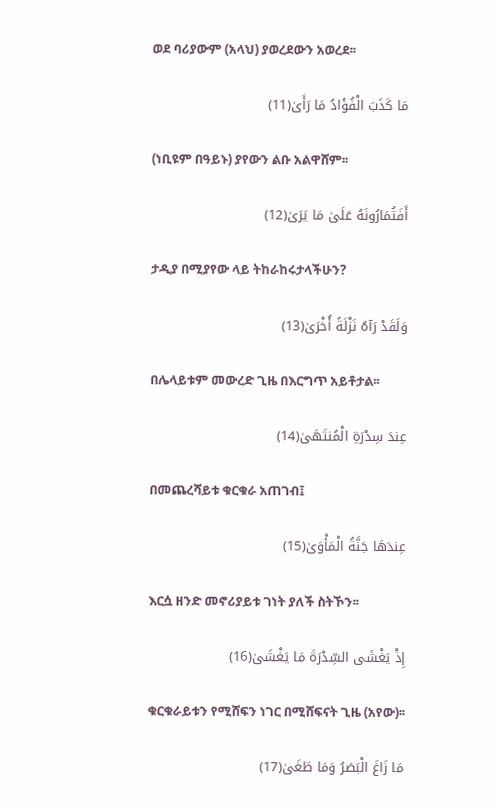ወደ ባሪያውም (አላህ) ያወረደውን አወረደ፡፡

مَا كَذَبَ الْفُؤَادُ مَا رَأَىٰ(11)

(ነቢዩም በዓይኑ) ያየውን ልቡ አልዋሸም፡፡

أَفَتُمَارُونَهُ عَلَىٰ مَا يَرَىٰ(12)

ታዲያ በሚያየው ላይ ትከራከሩታላችሁን?

وَلَقَدْ رَآهُ نَزْلَةً أُخْرَىٰ(13)

በሌላይቱም መውረድ ጊዜ በእርግጥ አይቶታል፡፡

عِندَ سِدْرَةِ الْمُنتَهَىٰ(14)

በመጨረሻይቱ ቁርቁራ አጠገብ፤

عِندَهَا جَنَّةُ الْمَأْوَىٰ(15)

እርሷ ዘንድ መኖሪያይቱ ገነት ያለች ስትኾን፡፡

إِذْ يَغْشَى السِّدْرَةَ مَا يَغْشَىٰ(16)

ቁርቁራይቱን የሚሸፍን ነገር በሚሸፍናት ጊዜ (አየው)፡፡

مَا زَاغَ الْبَصَرُ وَمَا طَغَىٰ(17)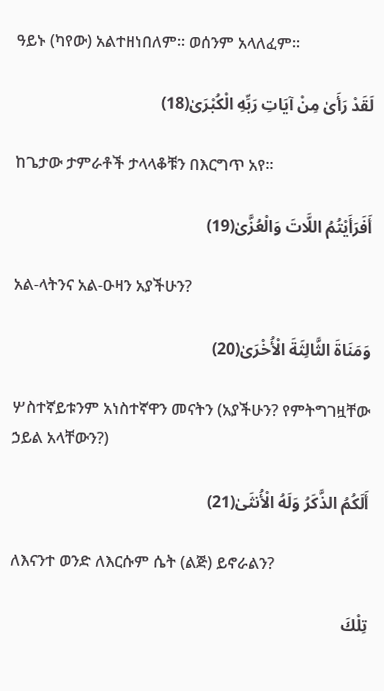ዓይኑ (ካየው) አልተዘነበለም፡፡ ወሰንም አላለፈም፡፡

لَقَدْ رَأَىٰ مِنْ آيَاتِ رَبِّهِ الْكُبْرَىٰ(18)

ከጌታው ታምራቶች ታላላቆቹን በእርግጥ አየ፡፡

أَفَرَأَيْتُمُ اللَّاتَ وَالْعُزَّىٰ(19)

አል-ላትንና አል-ዑዛን አያችሁን?

وَمَنَاةَ الثَّالِثَةَ الْأُخْرَىٰ(20)

ሦስተኛይቱንም አነስተኛዋን መናትን (አያችሁን? የምትግገዟቸው ኃይል አላቸውን?)

أَلَكُمُ الذَّكَرُ وَلَهُ الْأُنثَىٰ(21)

ለእናንተ ወንድ ለእርሱም ሴት (ልጅ) ይኖራልን?

تِلْكَ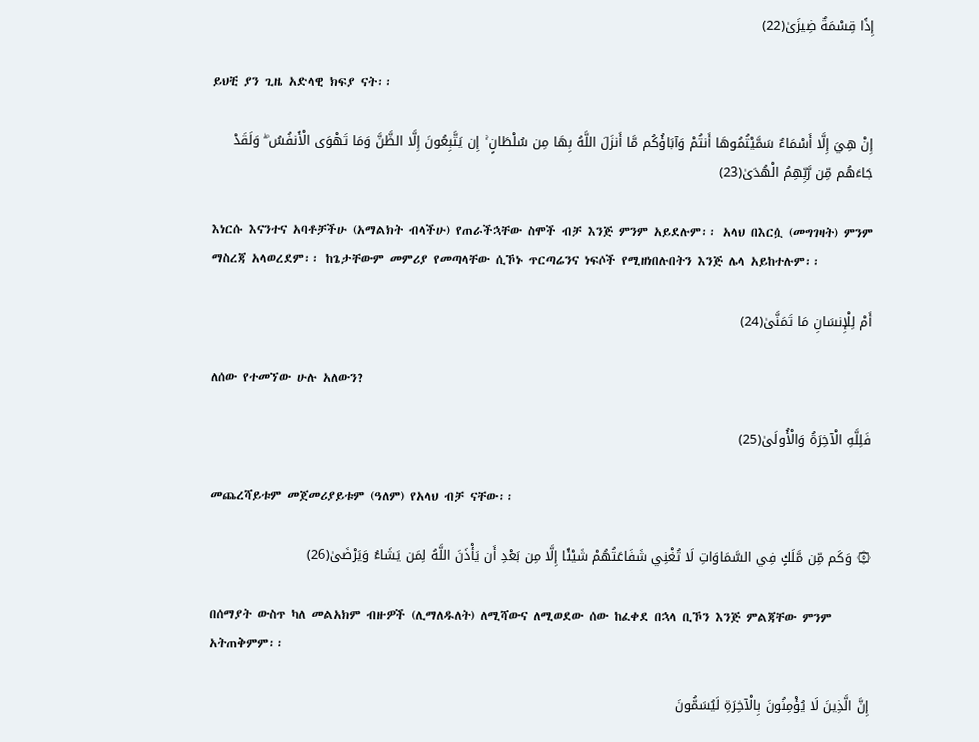إِذًا قِسْمَةٌ ضِيزَىٰ(22)

ይህቺ ያን ጊዜ አድላዊ ክፍያ ናት፡፡

إِنْ هِيَ إِلَّا أَسْمَاءٌ سَمَّيْتُمُوهَا أَنتُمْ وَآبَاؤُكُم مَّا أَنزَلَ اللَّهُ بِهَا مِن سُلْطَانٍ ۚ إِن يَتَّبِعُونَ إِلَّا الظَّنَّ وَمَا تَهْوَى الْأَنفُسُ ۖ وَلَقَدْ جَاءَهُم مِّن رَّبِّهِمُ الْهُدَىٰ(23)

እነርሱ እናንተና አባቶቻችሁ (አማልክት ብላችሁ) የጠራችኋቸው ስሞች ብቻ እንጅ ምንም አይደሉም፡፡ አላህ በእርሷ (መግገዛት) ምንም ማስረጃ አላወረደም፡፡ ከጌታቸውም መምሪያ የመጣላቸው ሲኾኑ ጥርጣሬንና ነፍሶች የሚዘነበሉበትን እንጅ ሌላ አይከተሉም፡፡

أَمْ لِلْإِنسَانِ مَا تَمَنَّىٰ(24)

ለሰው የተመኘው ሁሉ አለውን?

فَلِلَّهِ الْآخِرَةُ وَالْأُولَىٰ(25)

መጨረሻይቱም መጀመሪያይቱም (ዓለም) የአላህ ብቻ ናቸው፡፡

۞ وَكَم مِّن مَّلَكٍ فِي السَّمَاوَاتِ لَا تُغْنِي شَفَاعَتُهُمْ شَيْئًا إِلَّا مِن بَعْدِ أَن يَأْذَنَ اللَّهُ لِمَن يَشَاءُ وَيَرْضَىٰ(26)

በሰማያት ውስጥ ካለ መልአክም ብዙዎች (ሊማለዱለት) ለሚሻውና ለሚወደው ሰው ከፈቀደ በኋላ ቢኾን እንጅ ምልጃቸው ምንም አትጠቅምም፡፡

إِنَّ الَّذِينَ لَا يُؤْمِنُونَ بِالْآخِرَةِ لَيُسَمُّونَ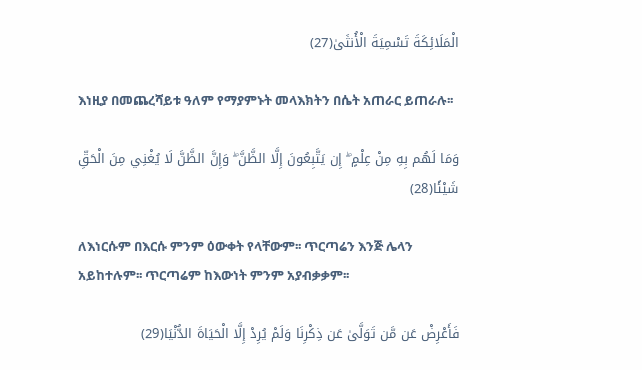الْمَلَائِكَةَ تَسْمِيَةَ الْأُنثَىٰ(27)

እነዚያ በመጨረሻይቱ ዓለም የማያምኑት መላእክትን በሴት አጠራር ይጠራሉ፡፡

وَمَا لَهُم بِهِ مِنْ عِلْمٍ ۖ إِن يَتَّبِعُونَ إِلَّا الظَّنَّ ۖ وَإِنَّ الظَّنَّ لَا يُغْنِي مِنَ الْحَقِّ شَيْئًا(28)

ለእነርሱም በእርሱ ምንም ዕውቀት የላቸውም፡፡ ጥርጣሬን እንጅ ሌላን አይከተሉም፡፡ ጥርጣሬም ከእውነት ምንም አያብቃቃም፡፡

فَأَعْرِضْ عَن مَّن تَوَلَّىٰ عَن ذِكْرِنَا وَلَمْ يُرِدْ إِلَّا الْحَيَاةَ الدُّنْيَا(29)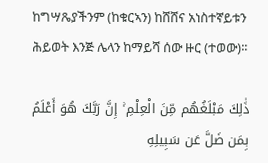ከግሣጼያችንም (ከቁርኣን) ከሸሸና አነስተኛይቱን ሕይወት እንጅ ሌላን ከማይሻ ሰው ዙር (ተወው)፡፡

ذَٰلِكَ مَبْلَغُهُم مِّنَ الْعِلْمِ ۚ إِنَّ رَبَّكَ هُوَ أَعْلَمُ بِمَن ضَلَّ عَن سَبِيلِهِ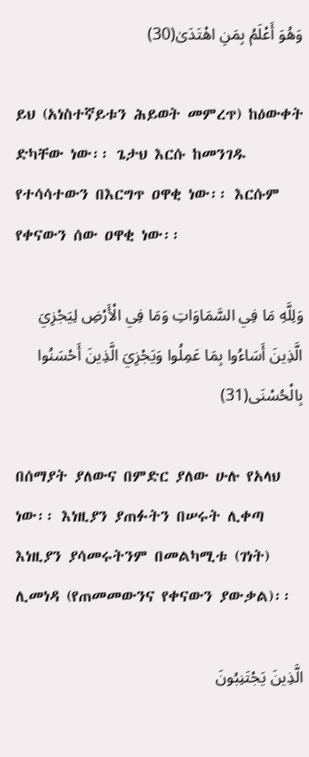وَهُوَ أَعْلَمُ بِمَنِ اهْتَدَىٰ(30)

ይህ (አነስተኛይቱን ሕይወት መምረጥ) ከዕውቀት ድካቸው ነው፡፡ ጌታህ እርሱ ከመንገዱ የተሳሳተውን በእርግጥ ዐዋቂ ነው፡፡ እርሱም የቀናውን ሰው ዐዋቂ ነው፡፡

وَلِلَّهِ مَا فِي السَّمَاوَاتِ وَمَا فِي الْأَرْضِ لِيَجْزِيَ الَّذِينَ أَسَاءُوا بِمَا عَمِلُوا وَيَجْزِيَ الَّذِينَ أَحْسَنُوا بِالْحُسْنَى(31)

በሰማያት ያለውና በምድር ያለው ሁሉ የአላህ ነው፡፡ እነዚያን ያጠፉትን በሠሩት ሊቀጣ እነዚያን ያሳመሩትንም በመልካሚቱ (ገነት) ሊመነዳ (የጠመመውንና የቀናውን ያውቃል)፡፡

الَّذِينَ يَجْتَنِبُونَ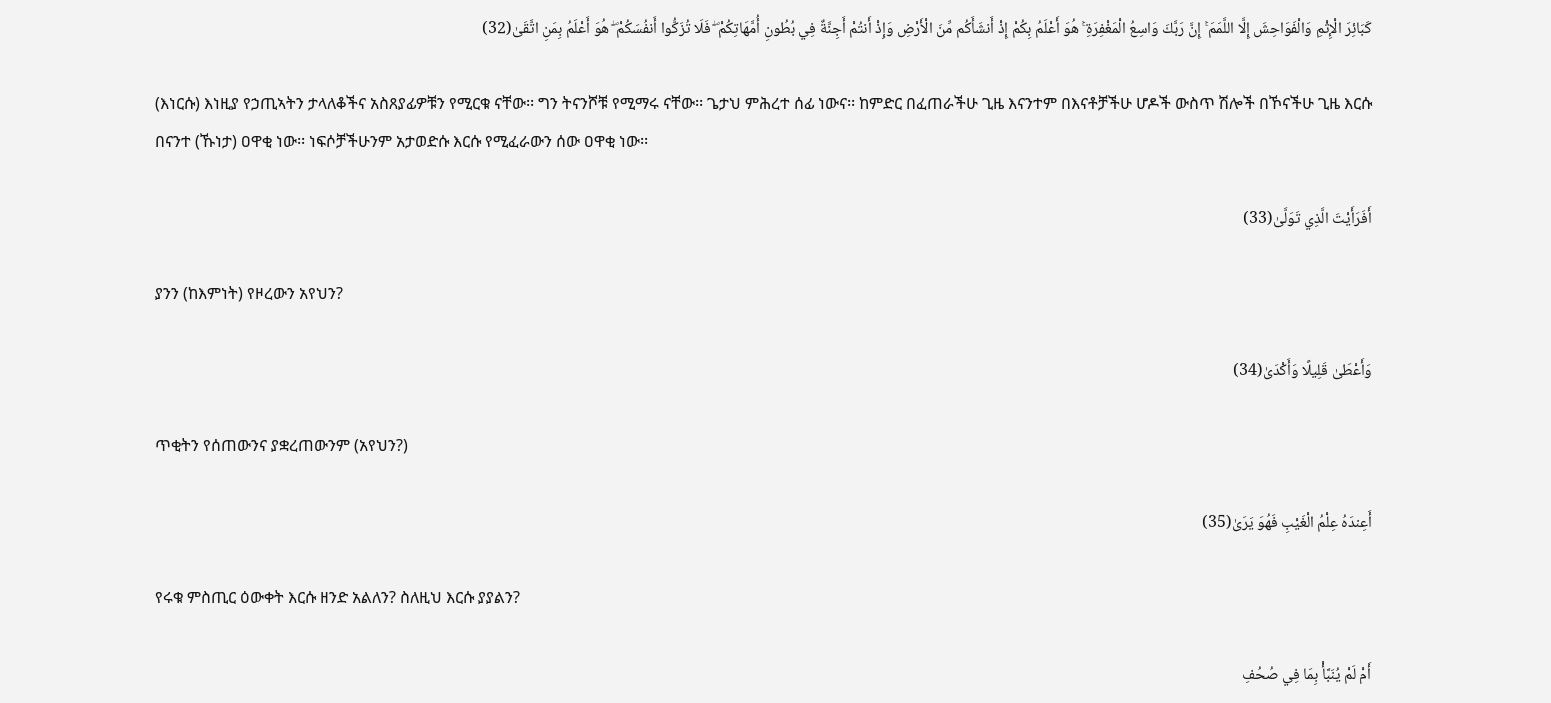كَبَائِرَ الْإِثْمِ وَالْفَوَاحِشَ إِلَّا اللَّمَمَ ۚ إِنَّ رَبَّكَ وَاسِعُ الْمَغْفِرَةِ ۚ هُوَ أَعْلَمُ بِكُمْ إِذْ أَنشَأَكُم مِّنَ الْأَرْضِ وَإِذْ أَنتُمْ أَجِنَّةٌ فِي بُطُونِ أُمَّهَاتِكُمْ ۖ فَلَا تُزَكُّوا أَنفُسَكُمْ ۖ هُوَ أَعْلَمُ بِمَنِ اتَّقَىٰ(32)

(እነርሱ) እነዚያ የኃጢኣትን ታላለቆችና አስጸያፊዎቹን የሚርቁ ናቸው፡፡ ግን ትናንሾቹ የሚማሩ ናቸው፡፡ ጌታህ ምሕረተ ሰፊ ነውና፡፡ ከምድር በፈጠራችሁ ጊዜ እናንተም በእናቶቻችሁ ሆዶች ውስጥ ሽሎች በኾናችሁ ጊዜ እርሱ በናንተ (ኹነታ) ዐዋቂ ነው፡፡ ነፍሶቻችሁንም አታወድሱ እርሱ የሚፈራውን ሰው ዐዋቂ ነው፡፡

أَفَرَأَيْتَ الَّذِي تَوَلَّىٰ(33)

ያንን (ከእምነት) የዞረውን አየህን?

وَأَعْطَىٰ قَلِيلًا وَأَكْدَىٰ(34)

ጥቂትን የሰጠውንና ያቋረጠውንም (አየህን?)

أَعِندَهُ عِلْمُ الْغَيْبِ فَهُوَ يَرَىٰ(35)

የሩቁ ምስጢር ዕውቀት እርሱ ዘንድ አልለን? ስለዚህ እርሱ ያያልን?

أَمْ لَمْ يُنَبَّأْ بِمَا فِي صُحُفِ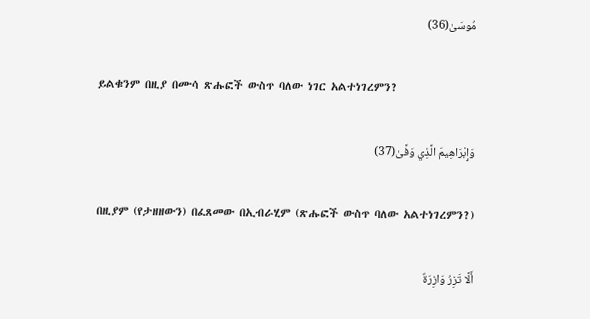مُوسَىٰ(36)

ይልቁንም በዚያ በሙሳ ጽሑፎች ውስጥ ባለው ነገር አልተነገረምን?

وَإِبْرَاهِيمَ الَّذِي وَفَّىٰ(37)

በዚያም (የታዘዘውን) በፈጸመው በኢብራሂም (ጽሑፎች ውስጥ ባለው አልተነገረምን?)

أَلَّا تَزِرُ وَازِرَةٌ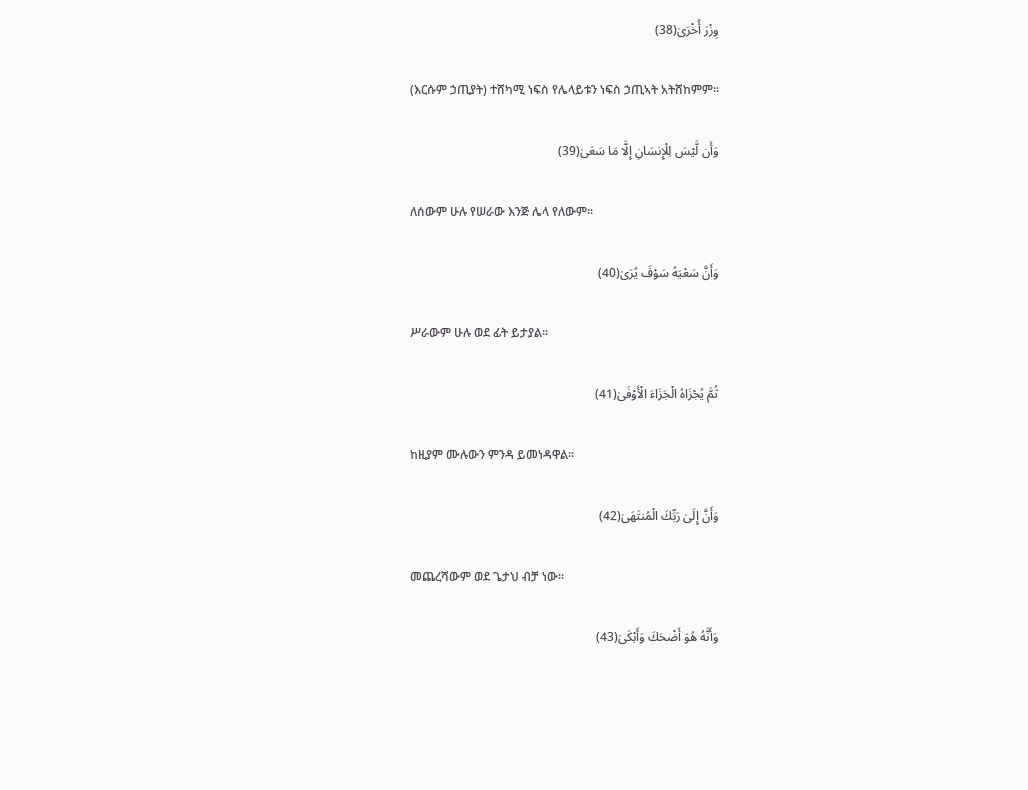وِزْرَ أُخْرَىٰ(38)

(እርሱም ኃጢያት) ተሸካሚ ነፍስ የሌላይቱን ነፍስ ኃጢኣት አትሸከምም፡፡

وَأَن لَّيْسَ لِلْإِنسَانِ إِلَّا مَا سَعَىٰ(39)

ለሰውም ሁሉ የሠራው እንጅ ሌላ የለውም፡፡

وَأَنَّ سَعْيَهُ سَوْفَ يُرَىٰ(40)

ሥራውም ሁሉ ወደ ፊት ይታያል፡፡

ثُمَّ يُجْزَاهُ الْجَزَاءَ الْأَوْفَىٰ(41)

ከዚያም ሙሉውን ምንዳ ይመነዳዋል፡፡

وَأَنَّ إِلَىٰ رَبِّكَ الْمُنتَهَىٰ(42)

መጨረሻውም ወደ ጌታህ ብቻ ነው፡፡

وَأَنَّهُ هُوَ أَضْحَكَ وَأَبْكَىٰ(43)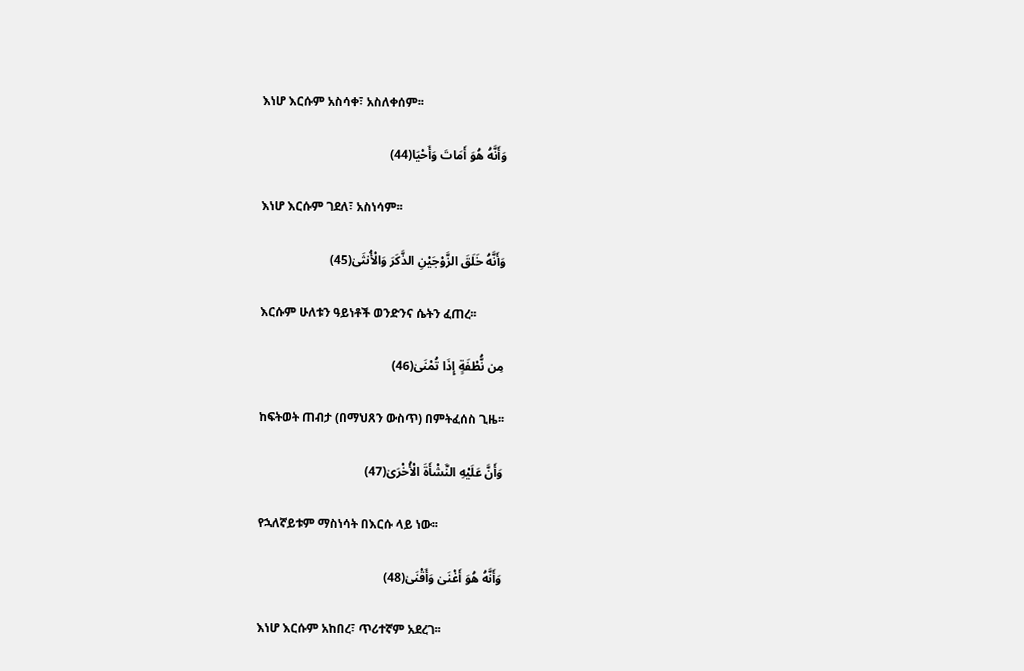እነሆ እርሱም አስሳቀ፣ አስለቀሰም፡፡

وَأَنَّهُ هُوَ أَمَاتَ وَأَحْيَا(44)

እነሆ እርሱም ገደለ፣ አስነሳም፡፡

وَأَنَّهُ خَلَقَ الزَّوْجَيْنِ الذَّكَرَ وَالْأُنثَىٰ(45)

እርሱም ሁለቱን ዓይነቶች ወንድንና ሴትን ፈጠረ፡፡

مِن نُّطْفَةٍ إِذَا تُمْنَىٰ(46)

ከፍትወት ጠብታ (በማህጸን ውስጥ) በምትፈሰስ ጊዜ፡፡

وَأَنَّ عَلَيْهِ النَّشْأَةَ الْأُخْرَىٰ(47)

የኋለኛይቱም ማስነሳት በእርሱ ላይ ነው፡፡

وَأَنَّهُ هُوَ أَغْنَىٰ وَأَقْنَىٰ(48)

እነሆ እርሱም አከበረ፣ ጥሪተኛም አደረገ፡፡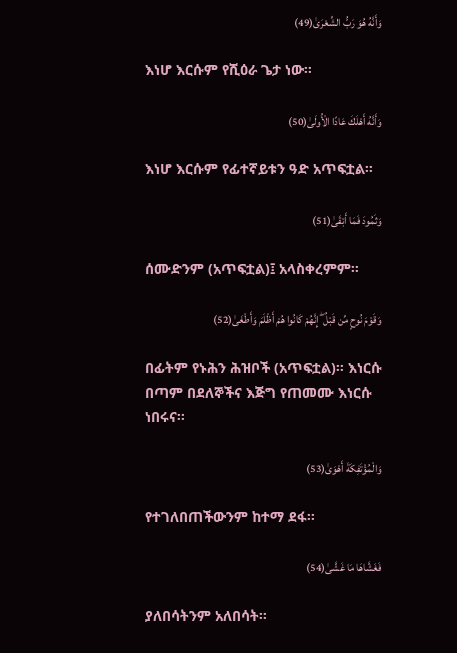وَأَنَّهُ هُوَ رَبُّ الشِّعْرَىٰ(49)

እነሆ እርሱም የሺዕራ ጌታ ነው፡፡

وَأَنَّهُ أَهْلَكَ عَادًا الْأُولَىٰ(50)

እነሆ እርሱም የፊተኛይቱን ዓድ አጥፍቷል፡፡

وَثَمُودَ فَمَا أَبْقَىٰ(51)

ሰሙድንም (አጥፍቷል)፤ አላስቀረምም፡፡

وَقَوْمَ نُوحٍ مِّن قَبْلُ ۖ إِنَّهُمْ كَانُوا هُمْ أَظْلَمَ وَأَطْغَىٰ(52)

በፊትም የኑሕን ሕዝቦች (አጥፍቷል)፡፡ እነርሱ በጣም በደለኞችና እጅግ የጠመሙ እነርሱ ነበሩና፡፡

وَالْمُؤْتَفِكَةَ أَهْوَىٰ(53)

የተገለበጠችውንም ከተማ ደፋ፡፡

فَغَشَّاهَا مَا غَشَّىٰ(54)

ያለበሳትንም አለበሳት፡፡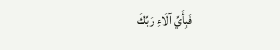فَبِأَيِّ آلَاءِ رَبِّكَ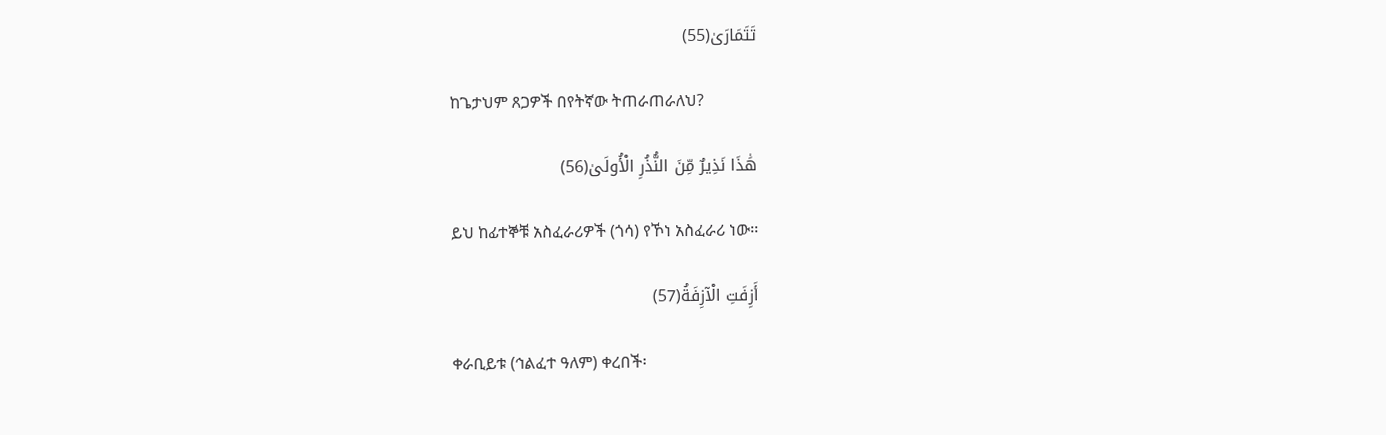تَتَمَارَىٰ(55)

ከጌታህም ጸጋዎች በየትኛው ትጠራጠራለህ?

هَٰذَا نَذِيرٌ مِّنَ النُّذُرِ الْأُولَىٰ(56)

ይህ ከፊተኞቹ አስፈራሪዎች (ጎሳ) የኾነ አስፈራሪ ነው፡፡

أَزِفَتِ الْآزِفَةُ(57)

ቀራቢይቱ (ኅልፈተ ዓለም) ቀረበች፡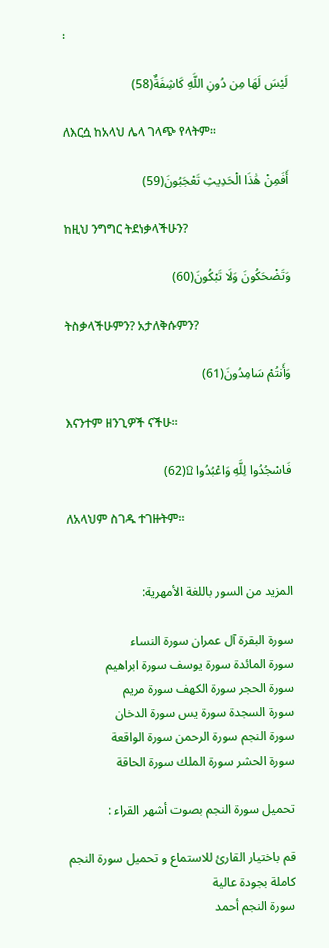፡

لَيْسَ لَهَا مِن دُونِ اللَّهِ كَاشِفَةٌ(58)

ለእርሷ ከአላህ ሌላ ገላጭ የላትም፡፡

أَفَمِنْ هَٰذَا الْحَدِيثِ تَعْجَبُونَ(59)

ከዚህ ንግግር ትደነቃላችሁን?

وَتَضْحَكُونَ وَلَا تَبْكُونَ(60)

ትስቃላችሁምን? አታለቅሱምን?

وَأَنتُمْ سَامِدُونَ(61)

እናንተም ዘንጊዎች ናችሁ፡፡

فَاسْجُدُوا لِلَّهِ وَاعْبُدُوا ۩(62)

ለአላህም ስገዱ ተገዙትም፡፡


المزيد من السور باللغة الأمهرية:

سورة البقرة آل عمران سورة النساء
سورة المائدة سورة يوسف سورة ابراهيم
سورة الحجر سورة الكهف سورة مريم
سورة السجدة سورة يس سورة الدخان
سورة النجم سورة الرحمن سورة الواقعة
سورة الحشر سورة الملك سورة الحاقة

تحميل سورة النجم بصوت أشهر القراء :

قم باختيار القارئ للاستماع و تحميل سورة النجم كاملة بجودة عالية
سورة النجم أحمد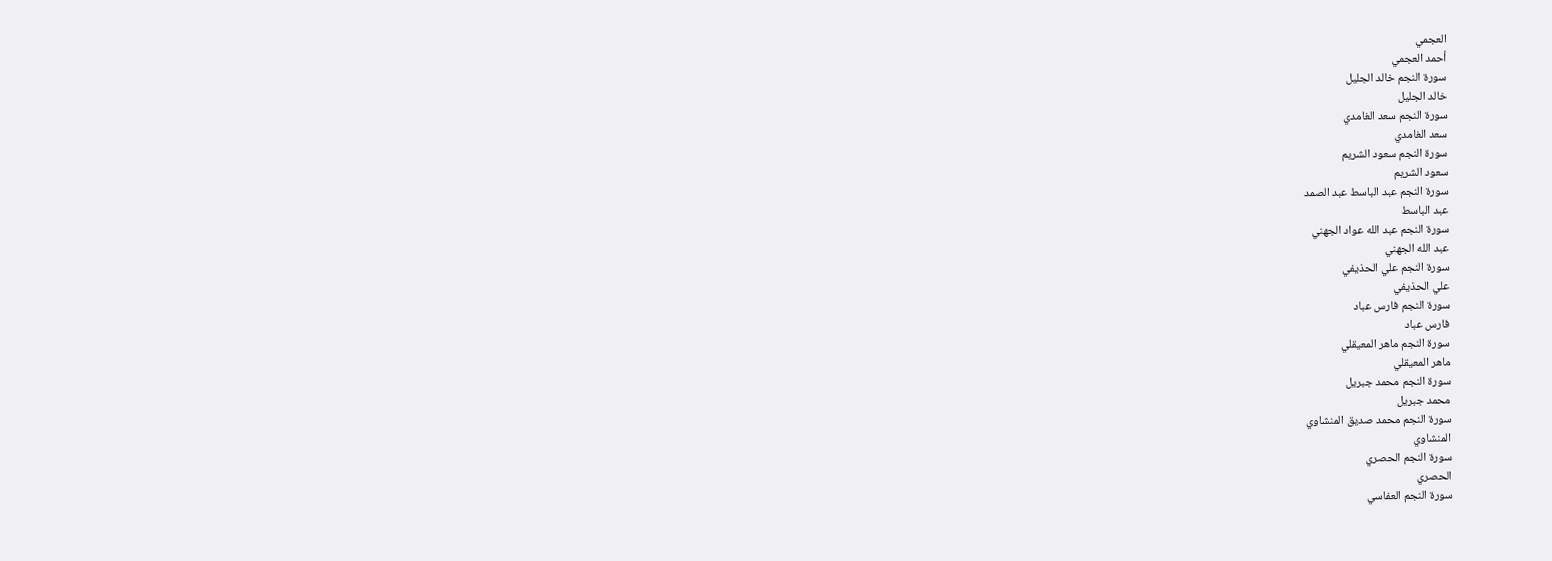العجمي
أحمد العجمي
سورة النجم خالد الجليل
خالد الجليل
سورة النجم سعد الغامدي
سعد الغامدي
سورة النجم سعود الشريم
سعود الشريم
سورة النجم عبد الباسط عبد الصمد
عبد الباسط
سورة النجم عبد الله عواد الجهني
عبد الله الجهني
سورة النجم علي الحذيفي
علي الحذيفي
سورة النجم فارس عباد
فارس عباد
سورة النجم ماهر المعيقلي
ماهر المعيقلي
سورة النجم محمد جبريل
محمد جبريل
سورة النجم محمد صديق المنشاوي
المنشاوي
سورة النجم الحصري
الحصري
سورة النجم العفاسي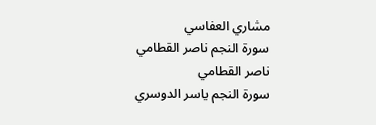مشاري العفاسي
سورة النجم ناصر القطامي
ناصر القطامي
سورة النجم ياسر الدوسري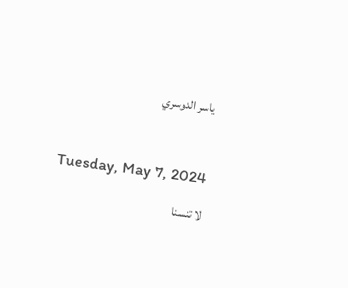ياسر الدوسري



Tuesday, May 7, 2024

لا تنسنا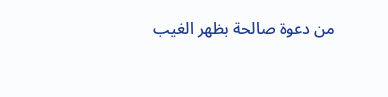من دعوة صالحة بظهر الغيب